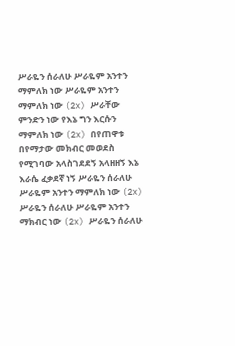ሥራዬን ሰራለሁ ሥራዬም አንተን ማምለክ ነው ሥራዬም አንተን ማምለክ ነው (2x) ሥራቸው ምንድን ነው የእኔ ግን እርሱን ማምለክ ነው (2x) በየጠዋቱ በየማታው መክብር መወደስ የሚገባው አላስገደደኝ አላዘዘኝ እኔ እራሴ ፈቃደኛ ነኝ ሥራዬን ሰራለሁ ሥራዬም አንተን ማምለክ ነው (2x) ሥራዬን ሰራለሁ ሥራዬም አንተን ማክብር ነው (2x) ሥራዬን ሰራለሁ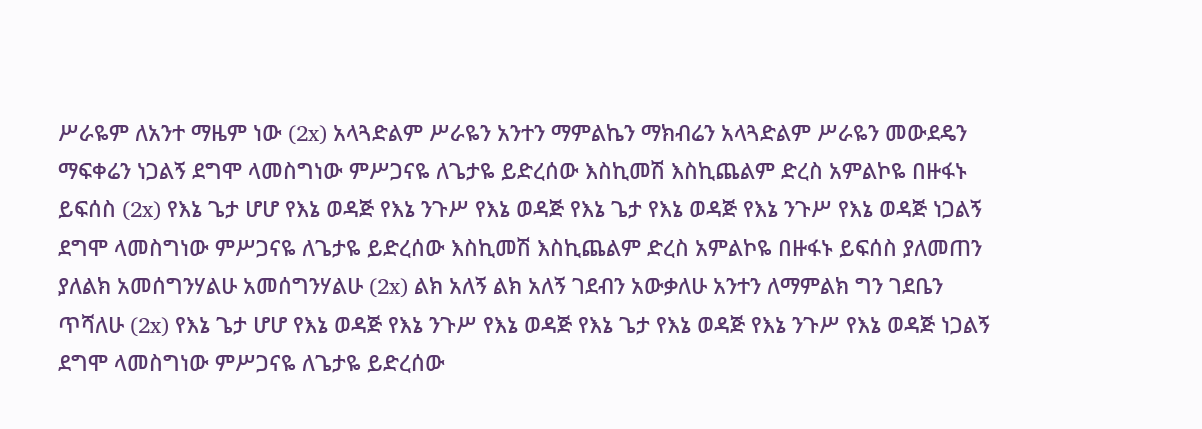ሥራዬም ለአንተ ማዜም ነው (2x) አላጓድልም ሥራዬን አንተን ማምልኬን ማክብሬን አላጓድልም ሥራዬን መውደዴን ማፍቀሬን ነጋልኝ ደግሞ ላመስግነው ምሥጋናዬ ለጌታዬ ይድረሰው እስኪመሽ እስኪጨልም ድረስ አምልኮዬ በዙፋኑ ይፍሰስ (2x) የእኔ ጌታ ሆሆ የእኔ ወዳጅ የእኔ ንጉሥ የእኔ ወዳጅ የእኔ ጌታ የእኔ ወዳጅ የእኔ ንጉሥ የእኔ ወዳጅ ነጋልኝ ደግሞ ላመስግነው ምሥጋናዬ ለጌታዬ ይድረሰው እስኪመሽ እስኪጨልም ድረስ አምልኮዬ በዙፋኑ ይፍሰስ ያለመጠን ያለልክ አመሰግንሃልሁ አመሰግንሃልሁ (2x) ልክ አለኝ ልክ አለኝ ገደብን አውቃለሁ አንተን ለማምልክ ግን ገደቤን ጥሻለሁ (2x) የእኔ ጌታ ሆሆ የእኔ ወዳጅ የእኔ ንጉሥ የእኔ ወዳጅ የእኔ ጌታ የእኔ ወዳጅ የእኔ ንጉሥ የእኔ ወዳጅ ነጋልኝ ደግሞ ላመስግነው ምሥጋናዬ ለጌታዬ ይድረሰው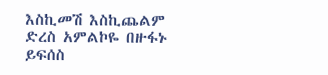እስኪመሽ እስኪጨልም ድረስ አምልኮዬ በዙፋኑ ይፍሰስ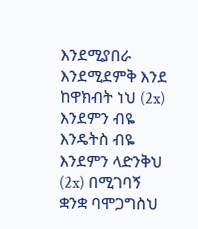እንደሚያበራ እንደሚደምቅ እንደ ከዋክብት ነህ (2x) እንደምን ብዬ እንዴትስ ብዬ እንደምን ላድንቅህ (2x) በሚገባኝ ቋንቋ ባሞጋግስህ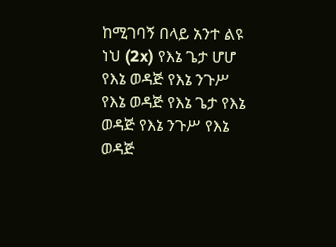ከሚገባኝ በላይ አንተ ልዩ ነህ (2x) የእኔ ጌታ ሆሆ የእኔ ወዳጅ የእኔ ንጉሥ የእኔ ወዳጅ የእኔ ጌታ የእኔ ወዳጅ የእኔ ንጉሥ የእኔ ወዳጅ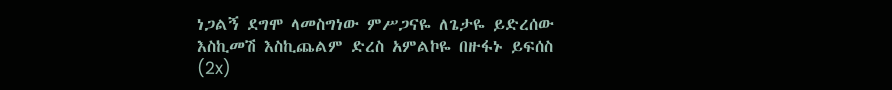ነጋልኝ ደግሞ ላመስግነው ምሥጋናዬ ለጌታዬ ይድረሰው እስኪመሽ እስኪጨልም ድረስ አምልኮዬ በዙፋኑ ይፍሰስ (2x)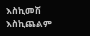እስኪመሽ እስኪጨልም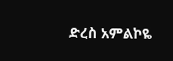ድረስ አምልኮዬ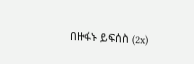በዙፋኑ ይፍሰስ (2x)